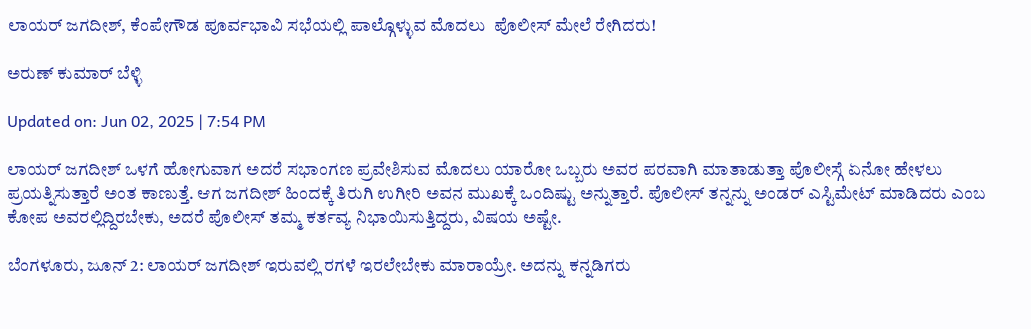ಲಾಯರ್ ಜಗದೀಶ್, ಕೆಂಪೇಗೌಡ ಪೂರ್ವಭಾವಿ ಸಭೆಯಲ್ಲಿ ಪಾಲ್ಗೊಳ್ಳುವ ಮೊದಲು  ಪೊಲೀಸ್ ಮೇಲೆ ರೇಗಿದರು!

ಅರುಣ್ ಕುಮಾರ್ ಬೆಳ್ಳಿ

Updated on: Jun 02, 2025 | 7:54 PM

ಲಾಯರ್ ಜಗದೀಶ್ ಒಳಗೆ ಹೋಗುವಾಗ ಅದರೆ ಸಭಾಂಗಣ ಪ್ರವೇಶಿಸುವ ಮೊದಲು ಯಾರೋ ಒಬ್ಬರು ಅವರ ಪರವಾಗಿ ಮಾತಾಡುತ್ತಾ ಪೊಲೀಸ್ಗೆ ಏನೋ ಹೇಳಲು ಪ್ರಯತ್ನಿಸುತ್ತಾರೆ ಅಂತ ಕಾಣುತ್ತೆ. ಆಗ ಜಗದೀಶ್ ಹಿಂದಕ್ಕೆ ತಿರುಗಿ ಉಗೀರಿ ಅವನ ಮುಖಕ್ಕೆ ಒಂದಿಷ್ಟು ಅನ್ನುತ್ತಾರೆ. ಪೊಲೀಸ್ ತನ್ನನ್ನು ಅಂಡರ್ ಎಸ್ಟಿಮೇಟ್ ಮಾಡಿದರು ಎಂಬ ಕೋಪ ಅವರಲ್ಲಿದ್ದಿರಬೇಕು, ಅದರೆ ಪೊಲೀಸ್ ತಮ್ಮ ಕರ್ತವ್ಯ ನಿಭಾಯಿಸುತ್ತಿದ್ದರು, ವಿಷಯ ಅಷ್ಟೇ.

ಬೆಂಗಳೂರು, ಜೂನ್ 2: ಲಾಯರ್ ಜಗದೀಶ್ ಇರುವಲ್ಲಿ ರಗಳೆ ಇರಲೇಬೇಕು ಮಾರಾಯ್ರೇ. ಅದನ್ನು ಕನ್ನಡಿಗರು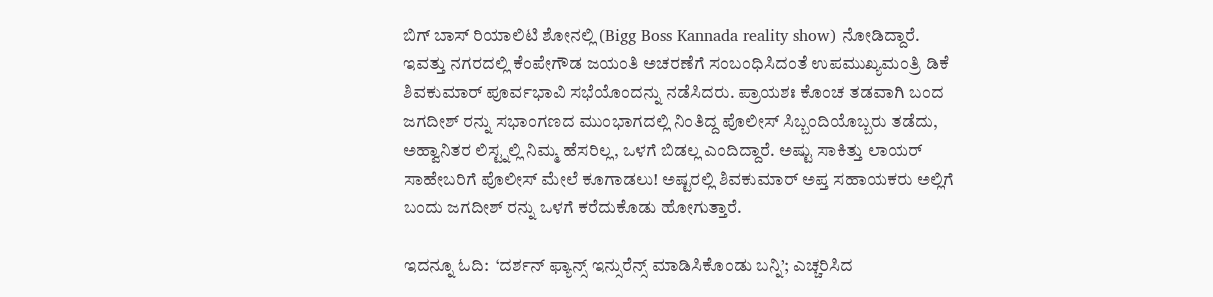ಬಿಗ್ ಬಾಸ್ ರಿಯಾಲಿಟಿ ಶೋನಲ್ಲಿ (Bigg Boss Kannada reality show) ನೋಡಿದ್ದಾರೆ. ಇವತ್ತು ನಗರದಲ್ಲಿ ಕೆಂಪೇಗೌಡ ಜಯಂತಿ ಅಚರಣೆಗೆ ಸಂಬಂಧಿಸಿದಂತೆ ಉಪಮುಖ್ಯಮಂತ್ರಿ ಡಿಕೆ ಶಿವಕುಮಾರ್ ಪೂರ್ವಭಾವಿ ಸಭೆಯೊಂದನ್ನು ನಡೆಸಿದರು. ಪ್ರಾಯಶಃ ಕೊಂಚ ತಡವಾಗಿ ಬಂದ ಜಗದೀಶ್ ರನ್ನು ಸಭಾಂಗಣದ ಮುಂಭಾಗದಲ್ಲಿ ನಿಂತಿದ್ದ ಪೊಲೀಸ್ ಸಿಬ್ಬಂದಿಯೊಬ್ಬರು ತಡೆದು, ಅಹ್ವಾನಿತರ ಲಿಸ್ಟ್ನಲ್ಲಿ ನಿಮ್ಮ ಹೆಸರಿಲ್ಲ, ಒಳಗೆ ಬಿಡಲ್ಲ ಎಂದಿದ್ದಾರೆ. ಅಷ್ಟು ಸಾಕಿತ್ತು ಲಾಯರ್ ಸಾಹೇಬರಿಗೆ ಪೊಲೀಸ್ ಮೇಲೆ ಕೂಗಾಡಲು! ಅಷ್ಟರಲ್ಲಿ ಶಿವಕುಮಾರ್ ಅಪ್ತ ಸಹಾಯಕರು ಅಲ್ಲಿಗೆ ಬಂದು ಜಗದೀಶ್ ರನ್ನು ಒಳಗೆ ಕರೆದುಕೊಡು ಹೋಗುತ್ತಾರೆ.

ಇದನ್ನೂ ಓದಿ:  ‘ದರ್ಶನ್ ಫ್ಯಾನ್ಸ್ ಇನ್ಸುರೆನ್ಸ್ ಮಾಡಿಸಿಕೊಂಡು ಬನ್ನಿ’; ಎಚ್ಚರಿಸಿದ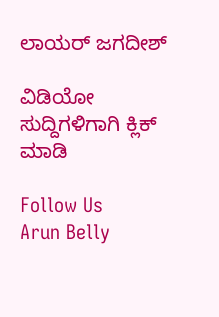ಲಾಯರ್ ಜಗದೀಶ್

ವಿಡಿಯೋ ಸುದ್ದಿಗಳಿಗಾಗಿ ಕ್ಲಿಕ್ ಮಾಡಿ

Follow Us
Arun Belly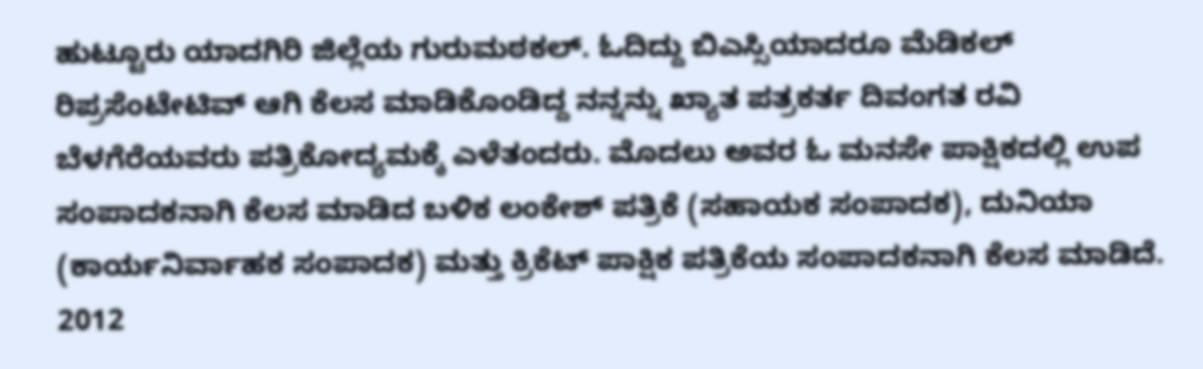ಹುಟ್ಟೂರು ಯಾದಗಿರಿ ಜಿಲ್ಲೆಯ ಗುರುಮಠಕಲ್. ಓದಿದ್ದು ಬಿಎಸ್ಸಿಯಾದರೂ ಮೆಡಿಕಲ್ ರಿಪ್ರಸೆಂಟೇಟಿವ್ ಆಗಿ ಕೆಲಸ ಮಾಡಿಕೊಂಡಿದ್ದ ನನ್ನನ್ನು ಖ್ಯಾತ ಪತ್ರಕರ್ತ ದಿವಂಗತ ರವಿ ಬೆಳಗೆರೆಯವರು ಪತ್ರಿಕೋದ್ಯಮಕ್ಕೆ ಎಳೆತಂದರು. ಮೊದಲು ಅವರ ಓ ಮನಸೇ ಪಾಕ್ಷಿಕದಲ್ಲಿ ಉಪ ಸಂಪಾದಕನಾಗಿ ಕೆಲಸ ಮಾಡಿದ ಬಳಿಕ ಲಂಕೇಶ್ ಪತ್ರಿಕೆ (ಸಹಾಯಕ ಸಂಪಾದಕ), ದುನಿಯಾ (ಕಾರ್ಯನಿರ್ವಾಹಕ ಸಂಪಾದಕ) ಮತ್ತು ಕ್ರಿಕೆಟ್ ಪಾಕ್ಷಿಕ ಪತ್ರಿಕೆಯ ಸಂಪಾದಕನಾಗಿ ಕೆಲಸ ಮಾಡಿದೆ. 2012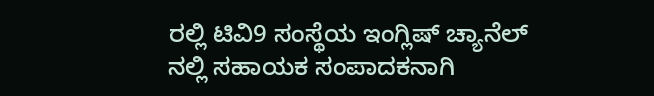ರಲ್ಲಿ ಟಿವಿ9 ಸಂಸ್ಥೆಯ ಇಂಗ್ಲಿಷ್ ಚ್ಯಾನೆಲ್ ನಲ್ಲಿ ಸಹಾಯಕ ಸಂಪಾದಕನಾಗಿ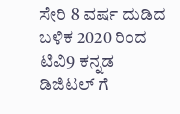ಸೇರಿ 8 ವರ್ಷ ದುಡಿದ ಬಳಿಕ 2020 ರಿಂದ ಟಿವಿ9 ಕನ್ನಡ ಡಿಜಿಟಲ್ ಗೆ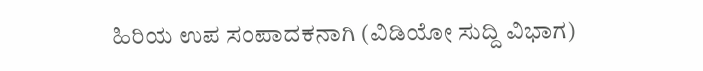ಹಿರಿಯ ಉಪ ಸಂಪಾದಕನಾಗಿ (ವಿಡಿಯೋ ಸುದ್ದಿ ವಿಭಾಗ)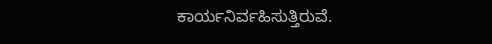ಕಾರ್ಯನಿರ್ವಹಿಸುತ್ತಿರುವೆ.